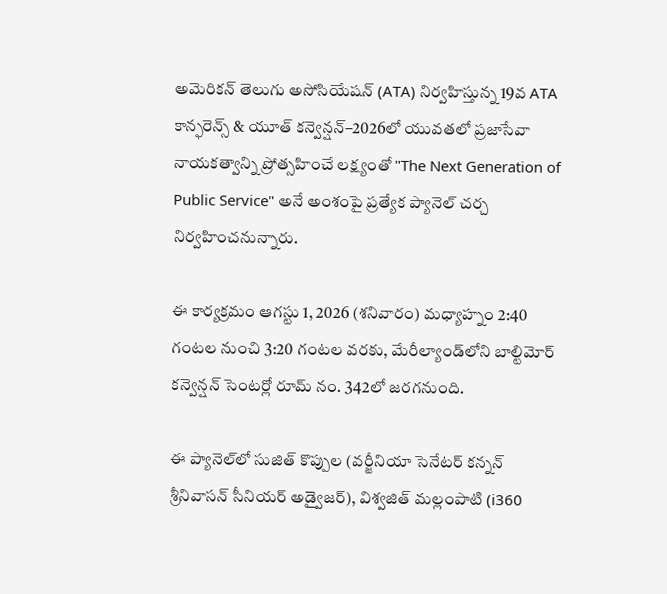అమెరికన్ తెలుగు అసోసియేషన్ (ATA) నిర్వహిస్తున్న 19వ ATA కాన్ఫరెన్స్ & యూత్ కన్వెన్షన్–2026లో యువతలో ప్రజాసేవా నాయకత్వాన్ని ప్రోత్సహించే లక్ష్యంతో "The Next Generation of Public Service" అనే అంశంపై ప్రత్యేక ప్యానెల్ చర్చ నిర్వహించనున్నారు.

ఈ కార్యక్రమం ఆగస్టు 1, 2026 (శనివారం) మధ్యాహ్నం 2:40 గంటల నుంచి 3:20 గంటల వరకు, మేరీల్యాండ్‌లోని బాల్టిమోర్ కన్వెన్షన్ సెంటర్లో రూమ్ నం. 342లో జరగనుంది.

ఈ ప్యానెల్‌లో సుజిత్ కొప్పుల (వర్జీనియా సెనేటర్ కన్నన్ శ్రీనివాసన్ సీనియర్ అడ్వైజర్), విశ్వజిత్ మల్లంపాటి (i360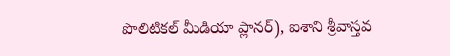పొలిటికల్ మీడియా ప్లానర్), ఐశాని శ్రీవాస్తవ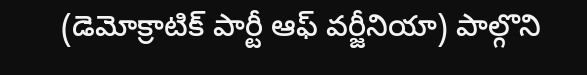(డెమోక్రాటిక్ పార్టీ ఆఫ్ వర్జీనియా) పాల్గొని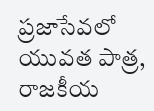ప్రజాసేవలో యువత పాత్ర, రాజకీయ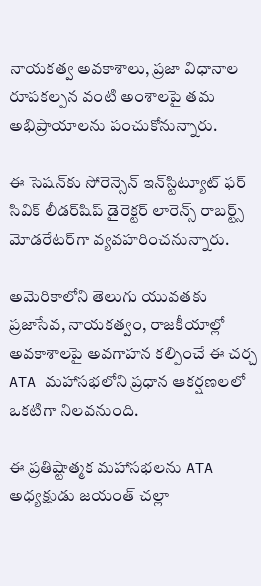నాయకత్వ అవకాశాలు, ప్రజా విధానాల రూపకల్పన వంటి అంశాలపై తమ అభిప్రాయాలను పంచుకోనున్నారు.

ఈ సెషన్‌కు సోరెన్సెన్ ఇన్‌స్టిట్యూట్ ఫర్ సివిక్ లీడర్‌షిప్ డైరెక్టర్ లారెన్స్ రాబర్ట్స్ మోడరేటర్‌గా వ్యవహరించనున్నారు.

అమెరికాలోని తెలుగు యువతకు ప్రజాసేవ, నాయకత్వం, రాజకీయాల్లో అవకాశాలపై అవగాహన కల్పించే ఈ చర్చ ATA మహాసభలోని ప్రధాన ఆకర్షణలలో ఒకటిగా నిలవనుంది.

ఈ ప్రతిష్టాత్మక మహాసభలను ATA అధ్యక్షుడు జయంత్ చల్లా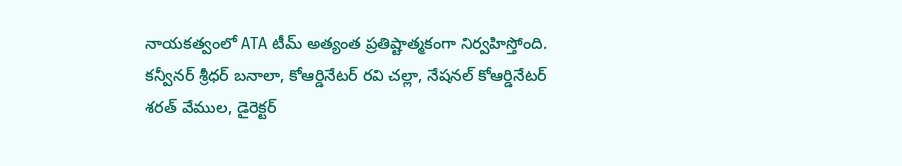నాయకత్వంలో ATA టీమ్ అత్యంత ప్రతిష్టాత్మకంగా నిర్వహిస్తోంది. కన్వీనర్ శ్రీధర్ బనాలా, కోఆర్డినేటర్ రవి చల్లా, నేషనల్ కోఆర్డినేటర్ శరత్ వేముల, డైరెక్టర్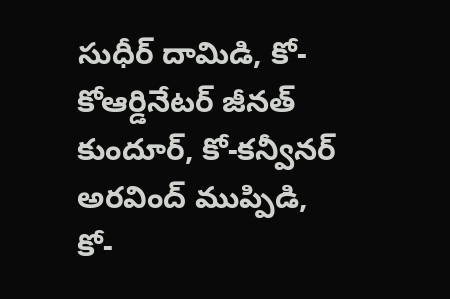సుధీర్ దామిడి, కో-కోఆర్డినేటర్ జీనత్ కుందూర్, కో-కన్వీనర్ అరవింద్ ముప్పిడి, కో-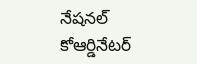నేషనల్ కోఆర్డినేటర్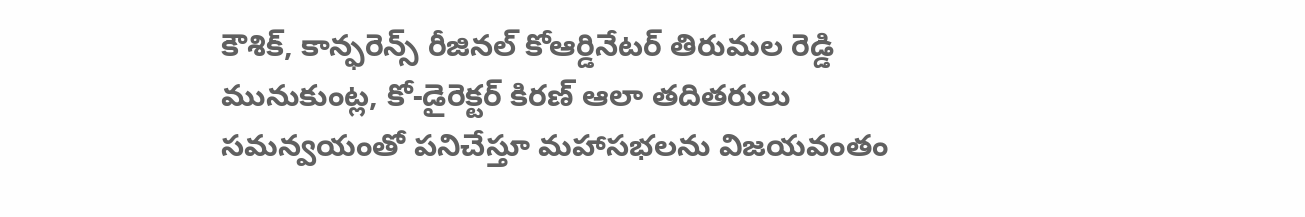కౌశిక్, కాన్ఫరెన్స్ రీజినల్ కోఆర్డినేటర్ తిరుమల రెడ్డి మునుకుంట్ల, కో-డైరెక్టర్ కిరణ్ ఆలా తదితరులు సమన్వయంతో పనిచేస్తూ మహాసభలను విజయవంతం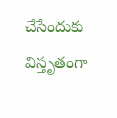చేసేందుకు విస్తృతంగా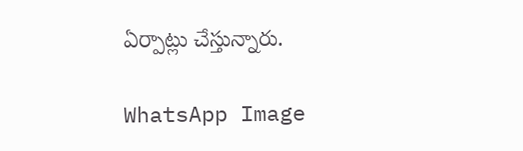ఏర్పాట్లు చేస్తున్నారు.

WhatsApp Image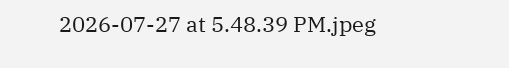2026-07-27 at 5.48.39 PM.jpeg